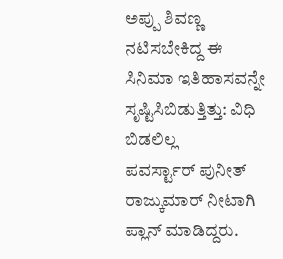ಅಪ್ಪು ಶಿವಣ್ಣ ನಟಿಸಬೇಕಿದ್ದ ಈ ಸಿನಿಮಾ ಇತಿಹಾಸವನ್ನೇ ಸೃಷ್ಟಿಸಿಬಿಡುತ್ತಿತ್ತು: ವಿಧಿ ಬಿಡಲಿಲ್ಲ
ಪವರ್ಸ್ಟಾರ್ ಪುನೀತ್ ರಾಜ್ಕುಮಾರ್ ನೀಟಾಗಿ ಪ್ಲಾನ್ ಮಾಡಿದ್ದರು.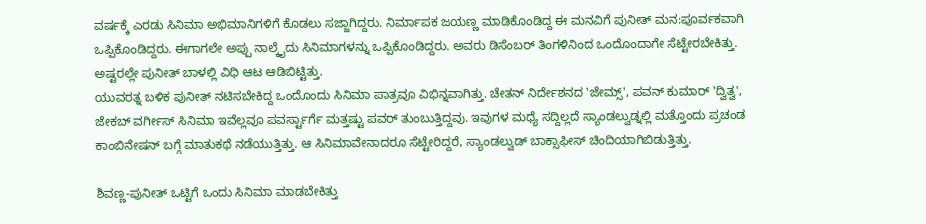ವರ್ಷಕ್ಕೆ ಎರಡು ಸಿನಿಮಾ ಅಭಿಮಾನಿಗಳಿಗೆ ಕೊಡಲು ಸಜ್ಜಾಗಿದ್ದರು. ನಿರ್ಮಾಪಕ ಜಯಣ್ಣ ಮಾಡಿಕೊಂಡಿದ್ದ ಈ ಮನವಿಗೆ ಪುನೀತ್ ಮನ:ಪೂರ್ವಕವಾಗಿ ಒಪ್ಪಿಕೊಂಡಿದ್ದರು. ಈಗಾಗಲೇ ಅಪ್ಪು ನಾಲ್ಕೈದು ಸಿನಿಮಾಗಳನ್ನು ಒಪ್ಪಿಕೊಂಡಿದ್ದರು. ಅವರು ಡಿಸೆಂಬರ್ ತಿಂಗಳಿನಿಂದ ಒಂದೊಂದಾಗೇ ಸೆಟ್ಟೇರಬೇಕಿತ್ತು. ಅಷ್ಟರಲ್ಲೇ ಪುನೀತ್ ಬಾಳಲ್ಲಿ ವಿಧಿ ಆಟ ಆಡಿಬಿಟ್ಟಿತ್ತು.
ಯುವರತ್ನ ಬಳಿಕ ಪುನೀತ್ ನಟಿಸಬೇಕಿದ್ದ ಒಂದೊಂದು ಸಿನಿಮಾ ಪಾತ್ರವೂ ವಿಭಿನ್ನವಾಗಿತ್ತು. ಚೇತನ್ ನಿರ್ದೇಶನದ 'ಜೇಮ್ಸ್', ಪವನ್ ಕುಮಾರ್ 'ದ್ವಿತ್ವ', ಜೇಕಬ್ ವರ್ಗೀಸ್ ಸಿನಿಮಾ ಇವೆಲ್ಲವೂ ಪವರ್ಸ್ಟಾರ್ಗೆ ಮತ್ತಷ್ಟು ಪವರ್ ತುಂಬುತ್ತಿದ್ದವು. ಇವುಗಳ ಮಧ್ಯೆ ಸದ್ದಿಲ್ಲದೆ ಸ್ಯಾಂಡಲ್ವುಡ್ನಲ್ಲಿ ಮತ್ತೊಂದು ಪ್ರಚಂಡ ಕಾಂಬಿನೇಷನ್ ಬಗ್ಗೆ ಮಾತುಕಥೆ ನಡೆಯುತ್ತಿತ್ತು. ಆ ಸಿನಿಮಾವೇನಾದರೂ ಸೆಟ್ಟೇರಿದ್ದರೆ, ಸ್ಯಾಂಡಲ್ವುಡ್ ಬಾಕ್ಸಾಫೀಸ್ ಚಿಂದಿಯಾಗಿಬಿಡುತ್ತಿತ್ತು.

ಶಿವಣ್ಣ-ಪುನೀತ್ ಒಟ್ಟಿಗೆ ಒಂದು ಸಿನಿಮಾ ಮಾಡಬೇಕಿತ್ತು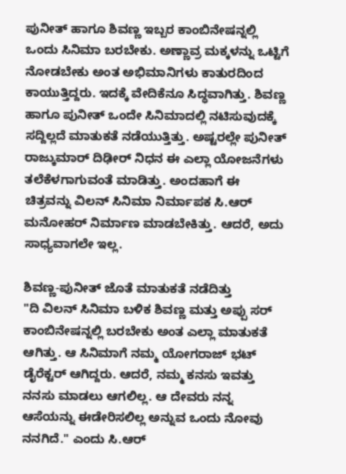ಪುನೀತ್ ಹಾಗೂ ಶಿವಣ್ಣ ಇಬ್ಬರ ಕಾಂಬಿನೇಷನ್ನಲ್ಲಿ ಒಂದು ಸಿನಿಮಾ ಬರಬೇಕು. ಅಣ್ಣಾವ್ರ ಮಕ್ಕಳನ್ನು ಒಟ್ಟಿಗೆ ನೋಡಬೇಕು ಅಂತ ಅಭಿಮಾನಿಗಳು ಕಾತುರದಿಂದ ಕಾಯುತ್ತಿದ್ದರು. ಇದಕ್ಕೆ ವೇದಿಕೆನೂ ಸಿದ್ಧವಾಗಿತ್ತು. ಶಿವಣ್ಣ ಹಾಗೂ ಪುನೀತ್ ಒಂದೇ ಸಿನಿಮಾದಲ್ಲಿ ನಟಿಸುವುದಕ್ಕೆ ಸದ್ದಿಲ್ಲದೆ ಮಾತುಕತೆ ನಡೆಯುತ್ತಿತ್ತು. ಅಷ್ಟರಲ್ಲೇ ಪುನೀತ್ ರಾಜ್ಕುಮಾರ್ ದಿಢೀರ್ ನಿಧನ ಈ ಎಲ್ಲಾ ಯೋಜನೆಗಳು ತಲೆಕೆಳಗಾಗುವಂತೆ ಮಾಡಿತ್ತು. ಅಂದಹಾಗೆ ಈ ಚಿತ್ರವನ್ನು ವಿಲನ್ ಸಿನಿಮಾ ನಿರ್ಮಾಪಕ ಸಿ.ಆರ್ ಮನೋಹರ್ ನಿರ್ಮಾಣ ಮಾಡಬೇಕಿತ್ತು. ಆದರೆ, ಅದು ಸಾಧ್ಯವಾಗಲೇ ಇಲ್ಲ.

ಶಿವಣ್ಣ-ಪುನೀತ್ ಜೊತೆ ಮಾತುಕತೆ ನಡೆದಿತ್ತು
"ದಿ ವಿಲನ್ ಸಿನಿಮಾ ಬಳಿಕ ಶಿವಣ್ಣ ಮತ್ತು ಅಪ್ಪು ಸರ್ ಕಾಂಬಿನೇಷನ್ನಲ್ಲಿ ಬರಬೇಕು ಅಂತ ಎಲ್ಲಾ ಮಾತುಕತೆ ಆಗಿತ್ತು. ಆ ಸಿನಿಮಾಗೆ ನಮ್ಮ ಯೋಗರಾಜ್ ಭಟ್ ಡೈರೆಕ್ಟರ್ ಆಗಿದ್ದರು. ಆದರೆ, ನಮ್ಮ ಕನಸು ಇವತ್ತು ನನಸು ಮಾಡಲು ಆಗಲಿಲ್ಲ. ಆ ದೇವರು ನನ್ನ ಆಸೆಯನ್ನು ಈಡೇರಿಸಲಿಲ್ಲ ಅನ್ನುವ ಒಂದು ನೋವು ನನಗಿದೆ." ಎಂದು ಸಿ.ಆರ್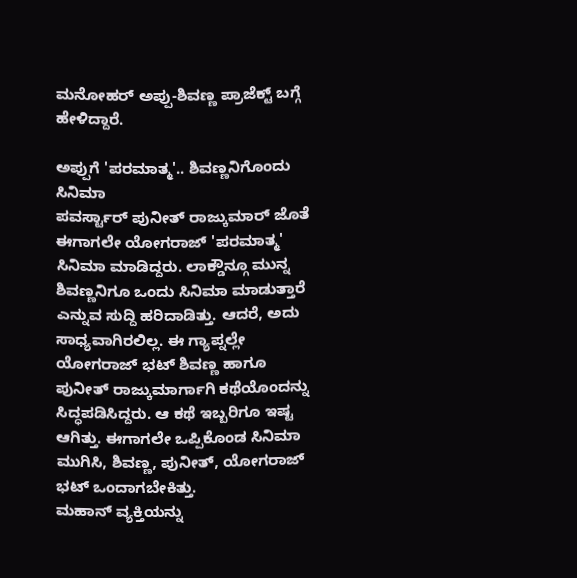ಮನೋಹರ್ ಅಪ್ಪು-ಶಿವಣ್ಣ ಪ್ರಾಜೆಕ್ಟ್ ಬಗ್ಗೆ ಹೇಳಿದ್ದಾರೆ.

ಅಪ್ಪುಗೆ 'ಪರಮಾತ್ಮ'.. ಶಿವಣ್ಣನಿಗೊಂದು ಸಿನಿಮಾ
ಪವರ್ಸ್ಟಾರ್ ಪುನೀತ್ ರಾಜ್ಕುಮಾರ್ ಜೊತೆ ಈಗಾಗಲೇ ಯೋಗರಾಜ್ 'ಪರಮಾತ್ಮ' ಸಿನಿಮಾ ಮಾಡಿದ್ದರು. ಲಾಕ್ಡೌನ್ಗೂ ಮುನ್ನ ಶಿವಣ್ಣನಿಗೂ ಒಂದು ಸಿನಿಮಾ ಮಾಡುತ್ತಾರೆ ಎನ್ನುವ ಸುದ್ದಿ ಹರಿದಾಡಿತ್ತು. ಆದರೆ, ಅದು ಸಾಧ್ಯವಾಗಿರಲಿಲ್ಲ. ಈ ಗ್ಯಾಪ್ನಲ್ಲೇ ಯೋಗರಾಜ್ ಭಟ್ ಶಿವಣ್ಣ ಹಾಗೂ ಪುನೀತ್ ರಾಜ್ಕುಮಾರ್ಗಾಗಿ ಕಥೆಯೊಂದನ್ನು ಸಿದ್ಧಪಡಿಸಿದ್ದರು. ಆ ಕಥೆ ಇಬ್ಬರಿಗೂ ಇಷ್ಟ ಆಗಿತ್ತು. ಈಗಾಗಲೇ ಒಪ್ಪಿಕೊಂಡ ಸಿನಿಮಾ ಮುಗಿಸಿ, ಶಿವಣ್ಣ, ಪುನೀತ್, ಯೋಗರಾಜ್ ಭಟ್ ಒಂದಾಗಬೇಕಿತ್ತು.
ಮಹಾನ್ ವ್ಯಕ್ತಿಯನ್ನು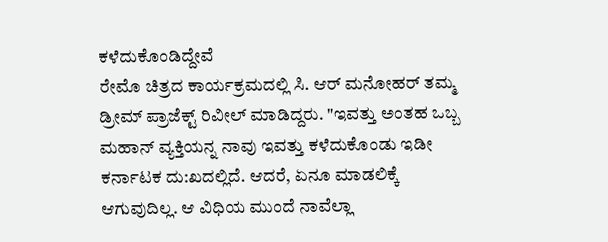ಕಳೆದುಕೊಂಡಿದ್ದೇವೆ
ರೇಮೊ ಚಿತ್ರದ ಕಾರ್ಯಕ್ರಮದಲ್ಲಿ ಸಿ. ಆರ್ ಮನೋಹರ್ ತಮ್ಮ ಡ್ರೀಮ್ ಪ್ರಾಜೆಕ್ಟ್ ರಿವೀಲ್ ಮಾಡಿದ್ದರು. "ಇವತ್ತು ಅಂತಹ ಒಬ್ಬ ಮಹಾನ್ ವ್ಯಕ್ತಿಯನ್ನ ನಾವು ಇವತ್ತು ಕಳೆದುಕೊಂಡು ಇಡೀ ಕರ್ನಾಟಕ ದು:ಖದಲ್ಲಿದೆ. ಆದರೆ, ಏನೂ ಮಾಡಲಿಕ್ಕೆ ಆಗುವುದಿಲ್ಲ. ಆ ವಿಧಿಯ ಮುಂದೆ ನಾವೆಲ್ಲಾ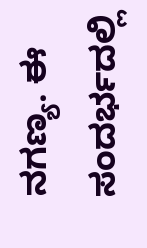ನಗಣ್ಯ. ಈ ಸಂದರ್ಭದಲ್ಲಿ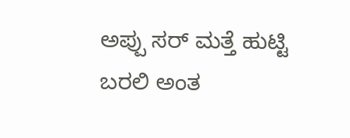ಅಪ್ಪು ಸರ್ ಮತ್ತೆ ಹುಟ್ಟಿ ಬರಲಿ ಅಂತ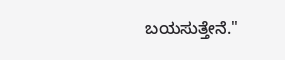ಬಯಸುತ್ತೇನೆ."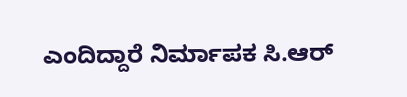ಎಂದಿದ್ದಾರೆ ನಿರ್ಮಾಪಕ ಸಿ.ಆರ್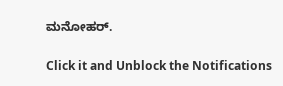ಮನೋಹರ್.


Click it and Unblock the Notifications